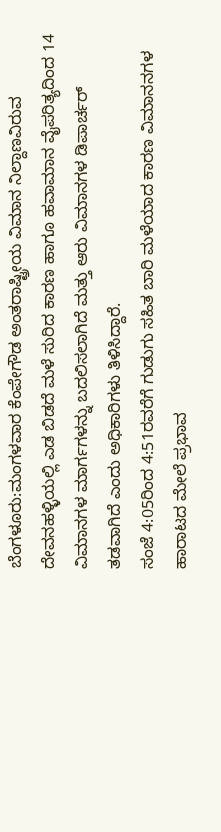ಬೆಂಗಳೂರು:ಮಂಗಳವಾರ ಕೆಂಪೇಗೌಡ ಅಂತರಾಷ್ಟ್ರೀಯ ವಿಮಾನ ನಿಲ್ದಾಣವಿರುವ ದೇವನಹಳ್ಳಿಯಲ್ಲಿ ಎಡ ಬಿಡದೆ ಮಳೆ ಸುರಿದ ಕಾರಣ ಹಾಗೂ ಹವಾಮಾನ ವೈಪರಿತ್ಯದಿಂದ 14 ವಿಮಾನಗಳ ಮಾರ್ಗಗಳನ್ನು ಬದಲಿಸಲಾಗಿದೆ ಮತ್ತು ಆರು ವಿಮಾನಗಳ ಡಿಪಾರ್ಚರ್ ತಡವಾಗಿದೆ ಎಂದು ಅಧಿಕಾರಿಗಳು ತಿಳಿಸಿದ್ದಾರೆ.
ಸಂಜೆ 4:05ರಿಂದ 4:51ರವರೆಗೆ ಗುಡುಗು ಸಹಿತ ಬಾರಿ ಮಳೆಯಾದ ಕಾರಣ ವಿಮಾನನಗಳ ಹಾರಾಟದ ಮೇಲೆ ಪ್ರಭಾವ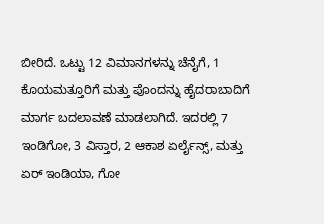ಬೀರಿದೆ. ಒಟ್ಟು 12 ವಿಮಾನಗಳನ್ನು ಚೆನೈಗೆ, 1 ಕೊಯಮತ್ತೂರಿಗೆ ಮತ್ತು ಪೊಂದನ್ನು ಹೈದರಾಬಾದಿಗೆ ಮಾರ್ಗ ಬದಲಾವಣೆ ಮಾಡಲಾಗಿದೆ. ಇದರಲ್ಲಿ 7 ಇಂಡಿಗೋ, 3 ವಿಸ್ತಾರ, 2 ಆಕಾಶ ಏರ್ಲೈನ್ಸ್, ಮತ್ತು ಏರ್ ಇಂಡಿಯಾ, ಗೋ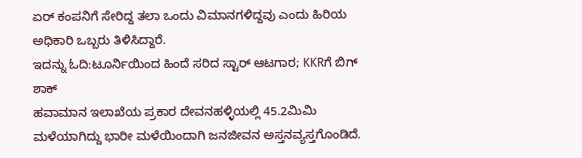ಏರ್ ಕಂಪನಿಗೆ ಸೇರಿದ್ದ ತಲಾ ಒಂದು ವಿಮಾನಗಳಿದ್ದವು ಎಂದು ಹಿರಿಯ ಅಧಿಕಾರಿ ಒಬ್ಬರು ತಿಳಿಸಿದ್ದಾರೆ.
ಇದನ್ನು ಓದಿ:ಟೂರ್ನಿಯಿಂದ ಹಿಂದೆ ಸರಿದ ಸ್ಟಾರ್ ಆಟಗಾರ; KKRಗೆ ಬಿಗ್ ಶಾಕ್
ಹವಾಮಾನ ಇಲಾಖೆಯ ಪ್ರಕಾರ ದೇವನಹಳ್ಳಿಯಲ್ಲಿ 45.2ಮಿಮಿ ಮಳೆಯಾಗಿದ್ದು ಭಾರೀ ಮಳೆಯಿಂದಾಗಿ ಜನಜೀವನ ಅಸ್ತನವ್ಯಸ್ತಗೊಂಡಿದೆ.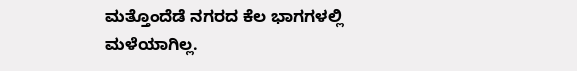ಮತ್ತೊಂದೆಡೆ ನಗರದ ಕೆಲ ಭಾಗಗಳಲ್ಲಿ ಮಳೆಯಾಗಿಲ್ಲ.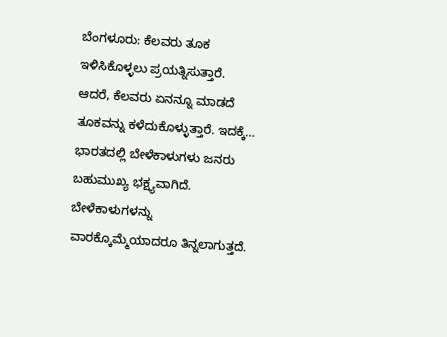ಬೆಂಗಳೂರು: ಕೆಲವರು ತೂಕ ಇಳಿಸಿಕೊಳ್ಳಲು ಪ್ರಯತ್ನಿಸುತ್ತಾರೆ. ಆದರೆ, ಕೆಲವರು ಏನನ್ನೂ ಮಾಡದೆ ತೂಕವನ್ನು ಕಳೆದುಕೊಳ್ಳುತ್ತಾರೆ. ಇದಕ್ಕೆ…
ಭಾರತದಲ್ಲಿ ಬೇಳೆಕಾಳುಗಳು ಜನರು ಬಹುಮುಖ್ಯ ಭಕ್ಷ್ಯವಾಗಿದೆ. ಬೇಳೆಕಾಳುಗಳನ್ನು ವಾರಕ್ಕೊಮ್ಮೆಯಾದರೂ ತಿನ್ನಲಾಗುತ್ತದೆ.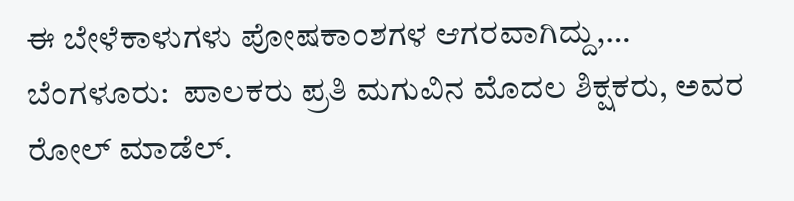ಈ ಬೇಳೆಕಾಳುಗಳು ಪೋಷಕಾಂಶಗಳ ಆಗರವಾಗಿದ್ದು,…
ಬೆಂಗಳೂರು:  ಪಾಲಕರು ಪ್ರತಿ ಮಗುವಿನ ಮೊದಲ ಶಿಕ್ಷಕರು, ಅವರ ರೋಲ್ ಮಾಡೆಲ್.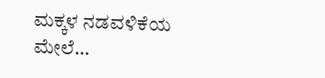ಮಕ್ಕಳ ನಡವಳಿಕೆಯ ಮೇಲೆ…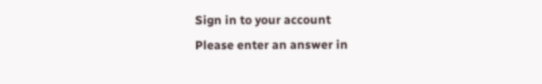Sign in to your account
Please enter an answer in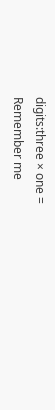digits:three × one =
Remember me